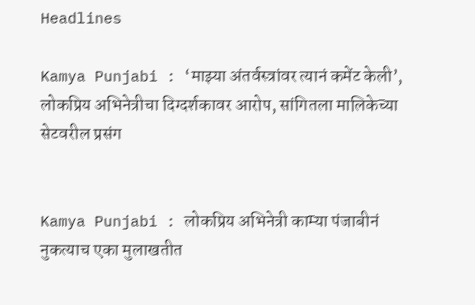Headlines

Kamya Punjabi : ‘माझ्या अंतर्वस्त्रांवर त्यानं कमेंट केली’, लोकप्रिय अभिनेत्रीचा दिग्दर्शकावर आरोप, सांगितला मालिकेच्या सेटवरील प्रसंग


Kamya Punjabi : लोकप्रिय अभिनेत्री काम्या पंजाबीनं नुकत्याच एका मुलाखतीत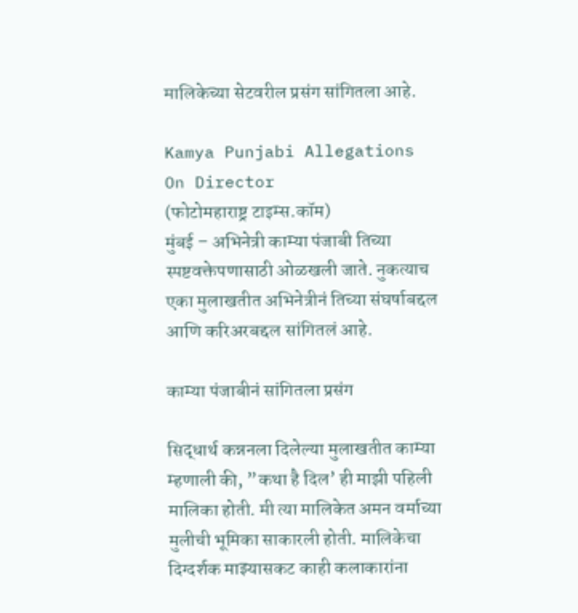मालिकेच्या सेटवरील प्रसंग सांगितला आहे.

Kamya Punjabi Allegations On Director
(फोटोमहाराष्ट्र टाइम्स.कॉम)
मुंबई – अभिनेत्री काम्या पंजाबी तिच्या स्पष्टवक्तेपणासाठी ओळखली जाते. नुकत्याच एका मुलाखतीत अभिनेत्रीनं तिच्या संघर्षाबद्दल आणि करिअरबद्दल सांगितलं आहे.

काम्या पंजाबीनं सांगितला प्रसंग

सिद्धार्थ कन्ननला दिलेल्या मुलाखतीत काम्या म्हणाली की, ”कथा है दिल’ ही माझी पहिली मालिका होती. मी त्या मालिकेत अमन वर्माच्या मुलीची भूमिका साकारली होती. मालिकेचा दिग्दर्शक माझ्यासकट काही कलाकारांना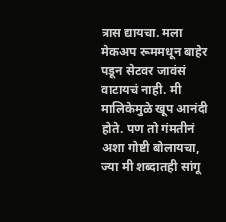त्रास द्यायचा. मला मेकअप रूममधून बाहेर पडून सेटवर जावंसं वाटायचं नाही. मी मालिकेमुळे खूप आनंदी होते. पण तो गंमतीनं अशा गोष्टी बोलायचा, ज्या मी शब्दातही सांगू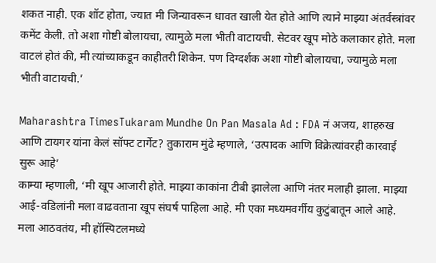शकत नाही. एक शॉट होता, ज्यात मी जिन्यावरून धावत खाली येत होते आणि त्याने माझ्या अंतर्वस्त्रांवर कमेंट केली. तो अशा गोष्टी बोलायचा, त्यामुळे मला भीती वाटायची. सेटवर खूप मोठे कलाकार होते. मला वाटलं होतं की, मी त्यांच्याकडून काहीतरी शिकेन. पण दिग्दर्शक अशा गोष्टी बोलायचा, ज्यामुळे मला भीती वाटायची.’

Maharashtra TimesTukaram Mundhe On Pan Masala Ad : FDA नं अजय, शाहरुख आणि टायगर यांना केलं सॉफ्ट टार्गेट? तुकाराम मुंढे म्हणाले, ‘उत्पादक आणि विक्रेत्यांवरही कारवाई सुरू आहे’
काम्या म्हणाली, ‘मी खूप आजारी होते. माझ्या काकांना टीबी झालेला आणि नंतर मलाही झाला. माझ्या आई-वडिलांनी मला वाढवताना खूप संघर्ष पाहिला आहे. मी एका मध्यमवर्गीय कुटुंबातून आले आहे. मला आठवतंय, मी हॉस्पिटलमध्ये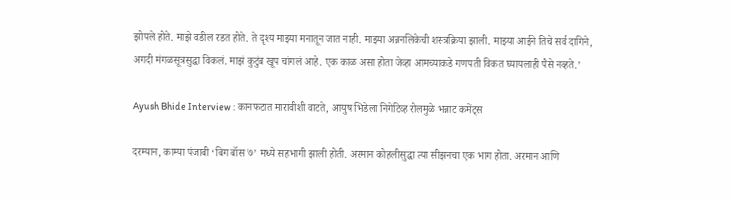झोपले होते. माझे वडील रडत होते. ते दृश्य माझ्या मनातून जात नाही. माझ्या अन्ननलिकेची शस्त्रक्रिया झाली. माझ्या आईने तिचे सर्व दागिने, अगदी मंगळसूत्रसुद्धा विकलं. माझं कुटुंब खूप चांगलं आहे. एक काळ असा होता जेव्हा आमच्याकडे गणपती विकत घ्यायलाही पैसे नव्हते.’

Ayush Bhide Interview : कानफटात मारावीशी वाटते, आयुष भिडेला निगेटिव्ह रोलमुळे भन्नाट कमेंट्स

दरम्यान, काम्या पंजाबी ‘बिग बॉस ७’ मध्ये सहभागी झाली होती. अरमान कोहलीसुद्धा त्या सीझनचा एक भाग होता. अरमान आणि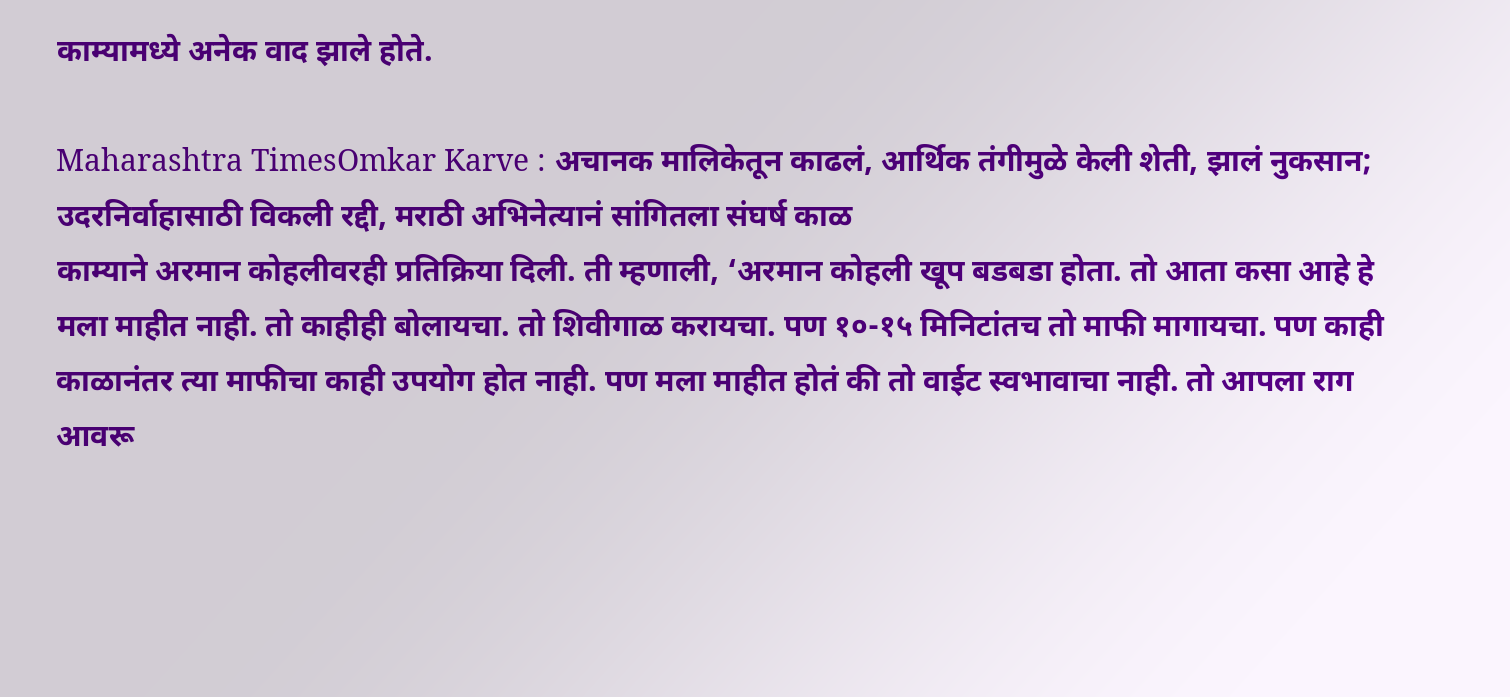काम्यामध्ये अनेक वाद झाले होते.

Maharashtra TimesOmkar Karve : अचानक मालिकेतून काढलं, आर्थिक तंगीमुळे केली शेती, झालं नुकसान; उदरनिर्वाहासाठी विकली रद्दी, मराठी अभिनेत्यानं सांगितला संघर्ष काळ
काम्याने अरमान कोहलीवरही प्रतिक्रिया दिली. ती म्हणाली, ‘अरमान कोहली खूप बडबडा होता. तो आता कसा आहे हे मला माहीत नाही. तो काहीही बोलायचा. तो शिवीगाळ करायचा. पण १०-१५ मिनिटांतच तो माफी मागायचा. पण काही काळानंतर त्या माफीचा काही उपयोग होत नाही. पण मला माहीत होतं की तो वाईट स्वभावाचा नाही. तो आपला राग आवरू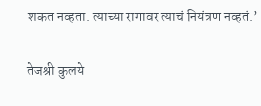शकत नव्हता. त्याच्या रागावर त्याचं नियंत्रण नव्हतं.’

तेजश्री कुलये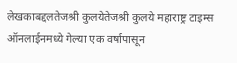लेखकाबद्दलतेजश्री कुलयेतेजश्री कुलये महाराष्ट्र टाइम्स ऑनलाईनमध्ये गेल्या एक वर्षापासून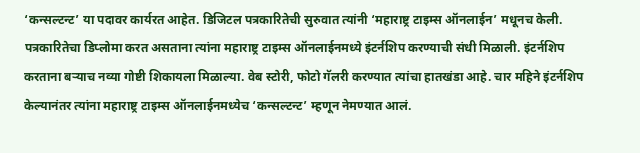‘कन्सल्टन्ट’ या पदावर कार्यरत आहेत. डिजिटल पत्रकारितेची सुरुवात त्यांनी ‘महाराष्ट्र टाइम्स ऑनलाईन’ मधूनच केली. पत्रकारितेचा डिप्लोमा करत असताना त्यांना महाराष्ट्र टाइम्स ऑनलाईनमध्ये इंटर्नशिप करण्याची संधी मिळाली. इंटर्नशिप करताना बऱ्याच नव्या गोष्टी शिकायला मिळाल्या. वेब स्टोरी, फोटो गॅलरी करण्यात त्यांचा हातखंडा आहे. चार महिने इंटर्नशिप केल्यानंतर त्यांना महाराष्ट्र टाइम्स ऑनलाईनमध्येच ‘कन्सल्टन्ट’ म्हणून नेमण्यात आलं.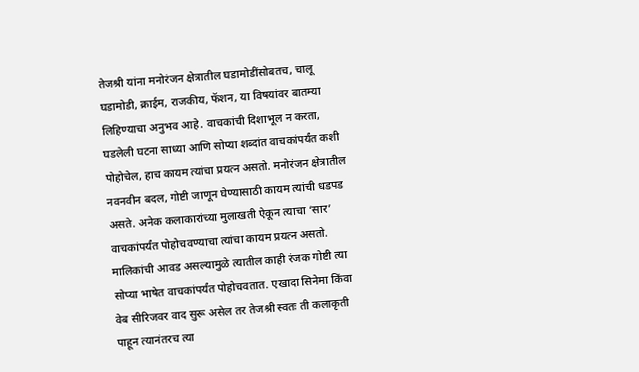तेजश्री यांना मनोरंजन क्षेत्रातील घडामोडींसोबतच, चालू घडामोडी, क्राईम, राजकीय, फॅशन, या विषयांवर बातम्या लिहिण्याचा अनुभव आहे. वाचकांची दिशाभूल न करता, घडलेली घटना साध्या आणि सोप्या शब्दांत वाचकांपर्यंत कशी पोहोचेल, हाच कायम त्यांचा प्रयत्न असतो. मनोरंजन क्षेत्रातील नवनवीन बदल, गोष्टी जाणून घेण्यासाठी कायम त्यांची धडपड असते. अनेक कलाकारांच्या मुलाखती ऐकून त्याचा ‘सार’ वाचकांपर्यंत पोहोचवण्याचा त्यांचा कायम प्रयत्न असतो. मालिकांची आवड असल्यामुळे त्यातील काही रंजक गोष्टी त्या सोप्या भाषेत वाचकांपर्यंत पोहोचवतात. एखादा सिनेमा किंवा वेब सीरिजवर वाद सुरू असेल तर तेजश्री स्वतः ती कलाकृती पाहून त्यानंतरच त्या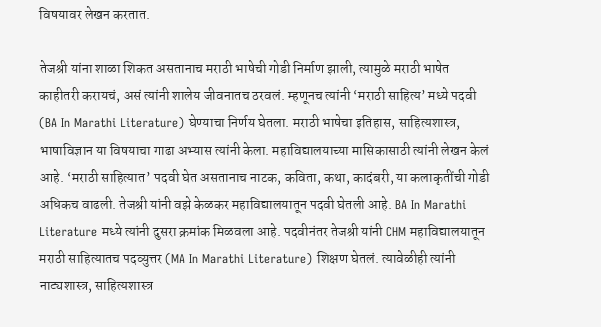विषयावर लेखन करतात.

तेजश्री यांना शाळा शिकत असतानाच मराठी भाषेची गोडी निर्माण झाली, त्यामुळे मराठी भाषेत काहीतरी करायचं, असं त्यांनी शालेय जीवनातच ठरवलं. म्हणूनच त्यांनी ‘मराठी साहित्य’ मध्ये पदवी (BA In Marathi Literature) घेण्याचा निर्णय घेतला. मराठी भाषेचा इतिहास, साहित्यशास्त्र, भाषाविज्ञान या विषयाचा गाढा अभ्यास त्यांनी केला. महाविद्यालयाच्या मासिकासाठी त्यांनी लेखन केलं आहे. ‘मराठी साहित्यात’ पदवी घेत असतानाच नाटक, कविता, कथा, कादंबरी, या कलाकृतींची गोडी अधिकच वाढली. तेजश्री यांनी वझे केळकर महाविद्यालयातून पदवी घेतली आहे. BA In Marathi Literature मध्ये त्यांनी दुसरा क्रमांक मिळवला आहे. पदवीनंतर तेजश्री यांनी CHM महाविद्यालयातून मराठी साहित्यातच पदव्युत्तर (MA In Marathi Literature) शिक्षण घेतलं. त्यावेळीही त्यांनी नाट्यशास्त्र, साहित्यशास्त्र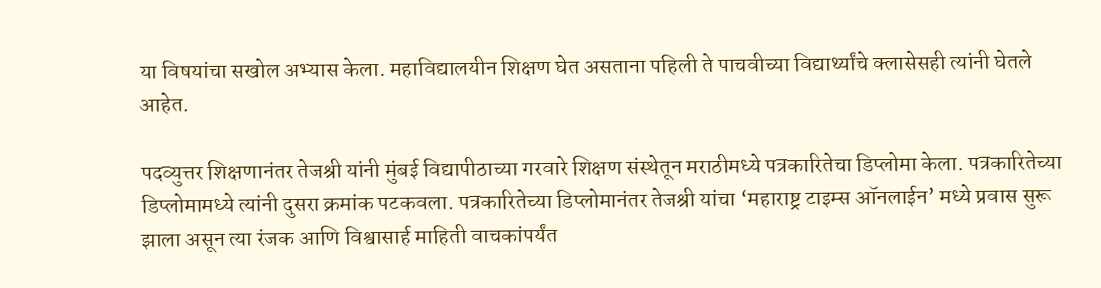या विषयांचा सखोल अभ्यास केला. महाविद्यालयीन शिक्षण घेत असताना पहिली ते पाचवीच्या विद्यार्थ्यांचे क्लासेसही त्यांनी घेतले आहेत.

पदव्युत्तर शिक्षणानंतर तेजश्री यांनी मुंबई विद्यापीठाच्या गरवारे शिक्षण संस्थेतून मराठीमध्ये पत्रकारितेचा डिप्लोमा केला. पत्रकारितेच्या डिप्लोमामध्ये त्यांनी दुसरा क्रमांक पटकवला. पत्रकारितेच्या डिप्लोमानंतर तेजश्री यांचा ‘महाराष्ट्र टाइम्स ऑनलाईन’ मध्ये प्रवास सुरू झाला असून त्या रंजक आणि विश्वासार्ह माहिती वाचकांपर्यंत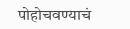पोहोचवण्याचं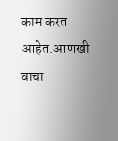काम करत आहेत.आणखी वाचा